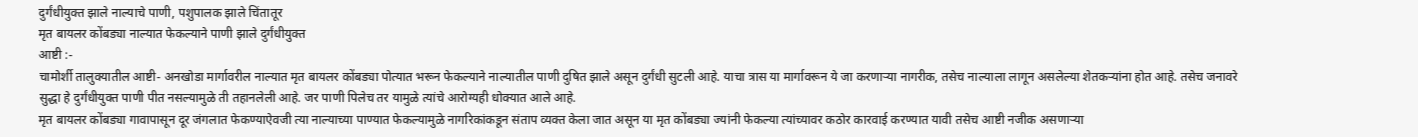दुर्गंधीयुक्त झाले नाल्याचे पाणी, पशुपालक झाले चिंतातूर
मृत बायलर कोंबड्या नाल्यात फेकल्याने पाणी झाले दुर्गंधीयुक्त
आष्टी :-
चामोर्शी तालुक्यातील आष्टी- अनखोडा मार्गावरील नाल्यात मृत बायलर कोंबड्या पोत्यात भरून फेकल्याने नाल्यातील पाणी दुषित झाले असून दुर्गंधी सुटली आहे. याचा त्रास या मार्गावरून ये जा करणाऱ्या नागरीक, तसेच नाल्याला लागून असलेल्या शेतकऱ्यांना होत आहे. तसेच जनावरे सुद्धा हे दुर्गंधीयुक्त पाणी पीत नसल्यामुळे ती तहानलेली आहे. जर पाणी पिलेच तर यामुळे त्यांचे आरोग्यही धोक्यात आले आहे.
मृत बायलर कोंबड्या गावापासून दूर जंगलात फेकण्याऐवजी त्या नाल्याच्या पाण्यात फेकल्यामुळे नागरिकांकडून संताप व्यक्त केला जात असून या मृत कोंबड्या ज्यांनी फेकल्या त्यांच्यावर कठोर कारवाई करण्यात यावी तसेच आष्टी नजीक असणाऱ्या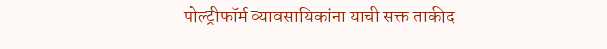पोल्ट्रीफॉर्म व्यावसायिकांना याची सक्त ताकीद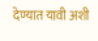देण्यात यावी अशी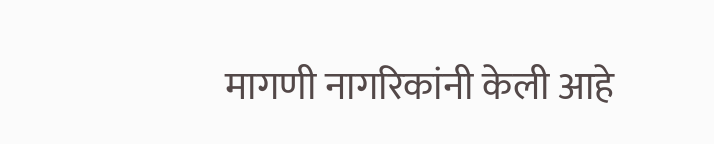मागणी नागरिकांनी केली आहे